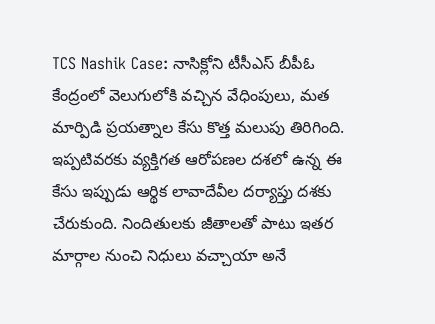TCS Nashik Case: నాసిక్లోని టీసీఎస్ బీపీఓ కేంద్రంలో వెలుగులోకి వచ్చిన వేధింపులు, మత మార్పిడి ప్రయత్నాల కేసు కొత్త మలుపు తిరిగింది. ఇప్పటివరకు వ్యక్తిగత ఆరోపణల దశలో ఉన్న ఈ కేసు ఇప్పుడు ఆర్థిక లావాదేవీల దర్యాప్తు దశకు చేరుకుంది. నిందితులకు జీతాలతో పాటు ఇతర మార్గాల నుంచి నిధులు వచ్చాయా అనే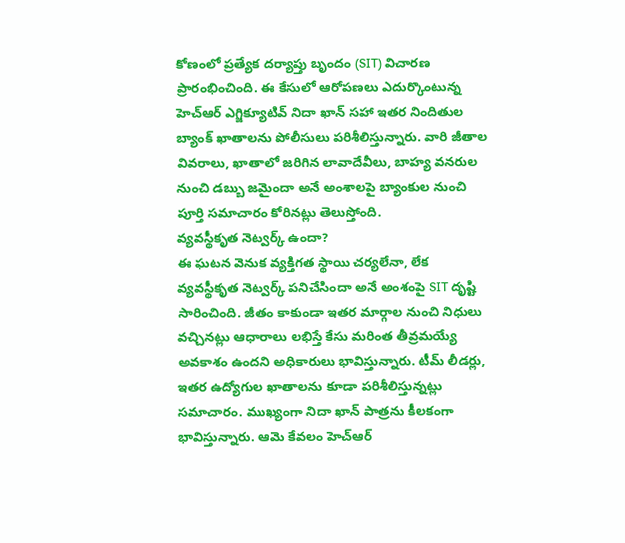కోణంలో ప్రత్యేక దర్యాప్తు బృందం (SIT) విచారణ ప్రారంభించింది. ఈ కేసులో ఆరోపణలు ఎదుర్కొంటున్న హెచ్ఆర్ ఎగ్జిక్యూటివ్ నిదా ఖాన్ సహా ఇతర నిందితుల బ్యాంక్ ఖాతాలను పోలీసులు పరిశీలిస్తున్నారు. వారి జీతాల వివరాలు, ఖాతాలో జరిగిన లావాదేవీలు, బాహ్య వనరుల నుంచి డబ్బు జమైందా అనే అంశాలపై బ్యాంకుల నుంచి పూర్తి సమాచారం కోరినట్లు తెలుస్తోంది.
వ్యవస్థీకృత నెట్వర్క్ ఉందా?
ఈ ఘటన వెనుక వ్యక్తిగత స్థాయి చర్యలేనా, లేక వ్యవస్థీకృత నెట్వర్క్ పనిచేసిందా అనే అంశంపై SIT దృష్టి సారించింది. జీతం కాకుండా ఇతర మార్గాల నుంచి నిధులు వచ్చినట్లు ఆధారాలు లభిస్తే కేసు మరింత తీవ్రమయ్యే అవకాశం ఉందని అధికారులు భావిస్తున్నారు. టీమ్ లీడర్లు, ఇతర ఉద్యోగుల ఖాతాలను కూడా పరిశీలిస్తున్నట్లు సమాచారం. ముఖ్యంగా నిదా ఖాన్ పాత్రను కీలకంగా భావిస్తున్నారు. ఆమె కేవలం హెచ్ఆర్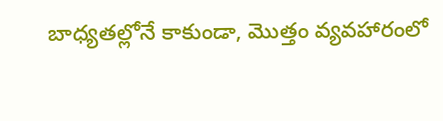బాధ్యతల్లోనే కాకుండా, మొత్తం వ్యవహారంలో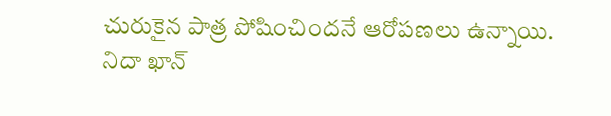చురుకైన పాత్ర పోషించిందనే ఆరోపణలు ఉన్నాయి.
నిదా ఖాన్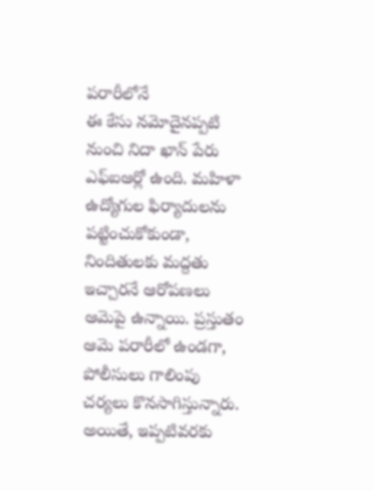పరారీలోనే
ఈ కేసు నమోదైనప్పటి నుంచి నిదా ఖాన్ పేరు ఎఫ్ఐఆర్లో ఉంది. మహిళా ఉద్యోగుల ఫిర్యాదులను పట్టించుకోకుండా, నిందితులకు మద్దతు ఇచ్చారనే ఆరోపణలు ఆమెపై ఉన్నాయి. ప్రస్తుతం ఆమె పరారీలో ఉండగా, పోలీసులు గాలింపు చర్యలు కొనసాగిస్తున్నారు. అయితే, ఇప్పటివరకు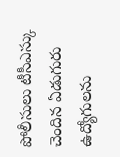పోలీసులు టీసీఎస్కు చెందిన ఏడుగురు ఉద్యోగులను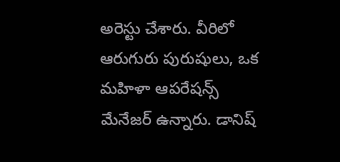అరెస్టు చేశారు. వీరిలో ఆరుగురు పురుషులు, ఒక మహిళా ఆపరేషన్స్ మేనేజర్ ఉన్నారు. డానిష్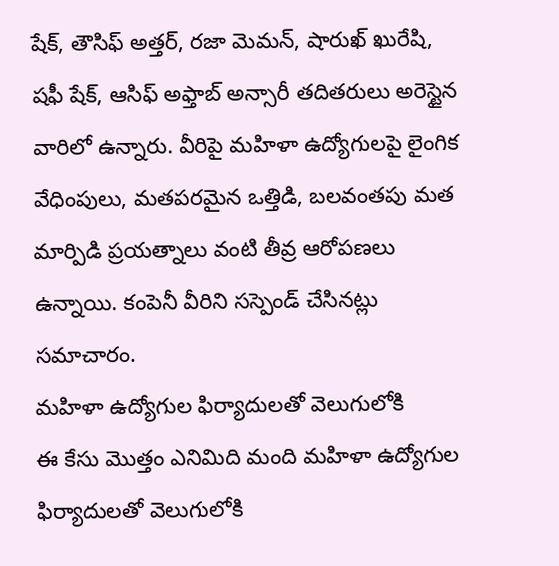షేక్, తౌసిఫ్ అత్తర్, రజా మెమన్, షారుఖ్ ఖురేషి, షఫీ షేక్, ఆసిఫ్ అఫ్తాబ్ అన్సారీ తదితరులు అరెస్టైన వారిలో ఉన్నారు. వీరిపై మహిళా ఉద్యోగులపై లైంగిక వేధింపులు, మతపరమైన ఒత్తిడి, బలవంతపు మత మార్పిడి ప్రయత్నాలు వంటి తీవ్ర ఆరోపణలు ఉన్నాయి. కంపెనీ వీరిని సస్పెండ్ చేసినట్లు సమాచారం.
మహిళా ఉద్యోగుల ఫిర్యాదులతో వెలుగులోకి
ఈ కేసు మొత్తం ఎనిమిది మంది మహిళా ఉద్యోగుల ఫిర్యాదులతో వెలుగులోకి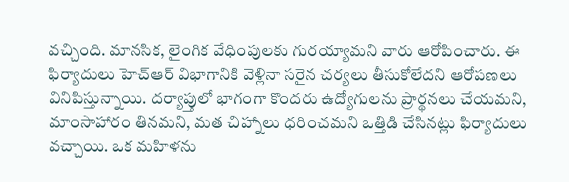వచ్చింది. మానసిక, లైంగిక వేధింపులకు గురయ్యామని వారు ఆరోపించారు. ఈ ఫిర్యాదులు హెచ్ఆర్ విభాగానికి వెళ్లినా సరైన చర్యలు తీసుకోలేదని ఆరోపణలు వినిపిస్తున్నాయి. దర్యాప్తులో భాగంగా కొందరు ఉద్యోగులను ప్రార్థనలు చేయమని, మాంసాహారం తినమని, మత చిహ్నాలు ధరించమని ఒత్తిడి చేసినట్లు ఫిర్యాదులు వచ్చాయి. ఒక మహిళను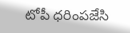టోపీ ధరింపజేసి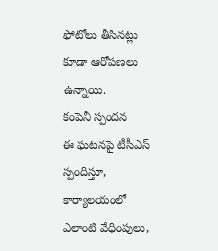ఫోటోలు తీసినట్లు కూడా ఆరోపణలు ఉన్నాయి.
కంపెనీ స్పందన
ఈ ఘటనపై టీసీఎస్ స్పందిస్తూ, కార్యాలయంలో ఎలాంటి వేధింపులు,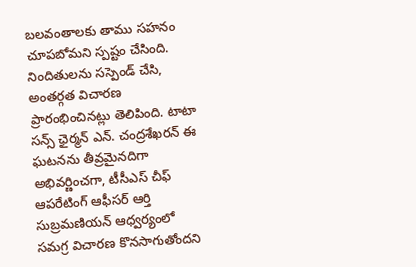బలవంతాలకు తాము సహనం చూపబోమని స్పష్టం చేసింది. నిందితులను సస్పెండ్ చేసి, అంతర్గత విచారణ ప్రారంభించినట్లు తెలిపింది. టాటా సన్స్ ఛైర్మన్ ఎన్. చంద్రశేఖరన్ ఈ ఘటనను తీవ్రమైనదిగా అభివర్ణించగా, టీసీఎస్ చీఫ్ ఆపరేటింగ్ ఆఫీసర్ ఆర్తి సుబ్రమణియన్ ఆధ్వర్యంలో సమగ్ర విచారణ కొనసాగుతోందని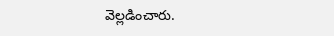వెల్లడించారు.